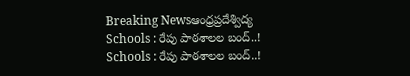Breaking Newsఆంధ్రప్రదేశ్విద్య
Schools : రేపు పాఠశాలల బంద్..!
Schools : రేపు పాఠశాలల బంద్..!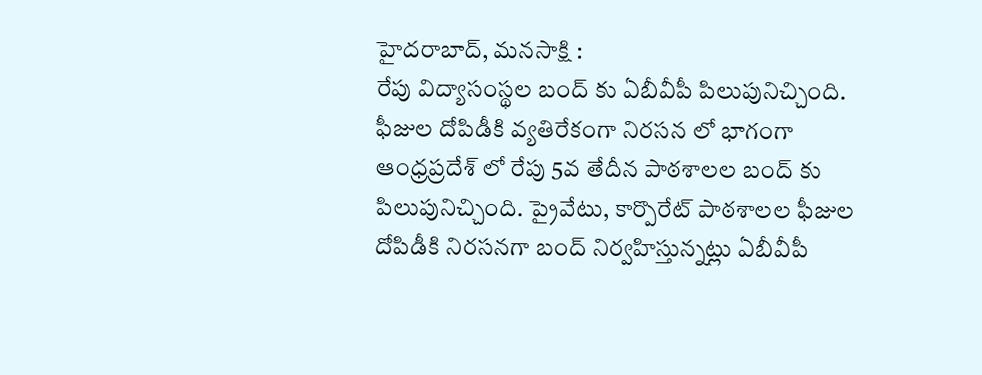హైదరాబాద్, మనసాక్షి :
రేపు విద్యాసంస్థల బంద్ కు ఏబీవీపీ పిలుపునిచ్చింది. ఫీజుల దోపిడీకి వ్యతిరేకంగా నిరసన లో భాగంగా ఆంధ్రప్రదేశ్ లో రేపు 5వ తేదీన పాఠశాలల బంద్ కు పిలుపునిచ్చింది. ప్రైవేటు, కార్పొరేట్ పాఠశాలల ఫీజుల దోపిడీకి నిరసనగా బంద్ నిర్వహిస్తున్నట్లు ఏబీవీపీ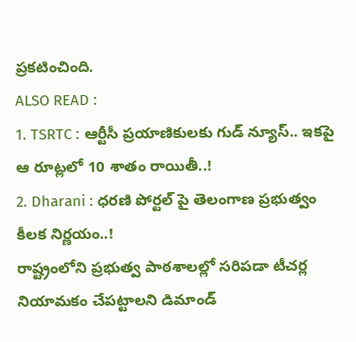ప్రకటించింది.
ALSO READ :
1. TSRTC : ఆర్టీసీ ప్రయాణికులకు గుడ్ న్యూస్.. ఇకపై ఆ రూట్లలో 10 శాతం రాయితీ..!
2. Dharani : ధరణి పోర్టల్ పై తెలంగాణ ప్రభుత్వం కీలక నిర్ణయం..!
రాష్ట్రంలోని ప్రభుత్వ పాఠశాలల్లో సరిపడా టీచర్ల నియామకం చేపట్టాలని డిమాండ్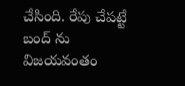చేసింది. రేపు చేపట్టే బంద్ ను విజయవంతం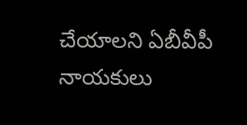చేయాలని ఏబీవీపీ నాయకులు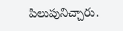పిలుపునిచ్చారు.